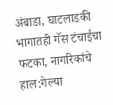अंबाडा, घाटलाडकी भागातही गॅस टंचाईचा फटका, नागरिकांचे हाल:गेल्या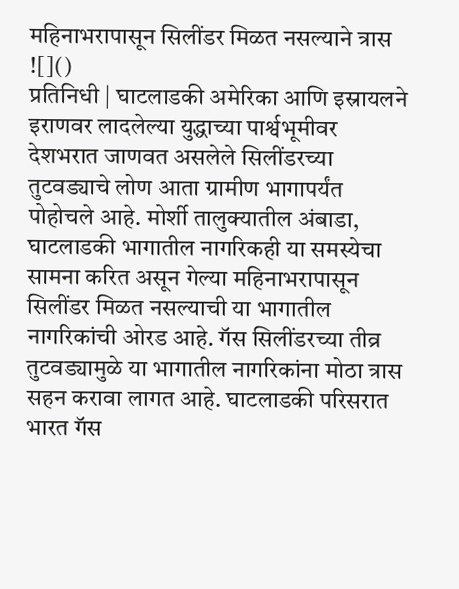महिनाभरापासून सिलींडर मिळत नसल्याने त्रास
![]()
प्रतिनिधी | घाटलाडकी अमेरिका आणि इस्रायलने इराणवर लादलेल्या युद्धाच्या पार्श्वभूमीवर देशभरात जाणवत असलेले सिलींडरच्या तुटवड्याचे लोण आता ग्रामीण भागापर्यंत पोहोचले आहे. मोर्शी तालुक्यातील अंबाडा, घाटलाडकी भागातील नागरिकही या समस्येचा सामना करित असून गेल्या महिनाभरापासून सिलींडर मिळत नसल्याची या भागातील नागरिकांची ओरड आहे. गॅस सिलींडरच्या तीव्र तुटवड्यामुळे या भागातील नागरिकांना मोठा त्रास सहन करावा लागत आहे. घाटलाडकी परिसरात भारत गॅस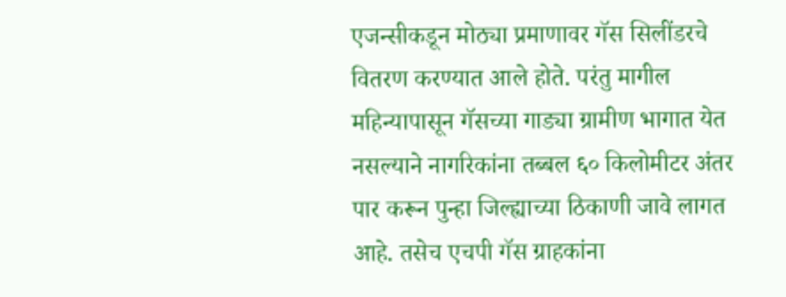एजन्सीकडून मोठ्या प्रमाणावर गॅस सिलींडरचे वितरण करण्यात आले होते. परंतु मागील महिन्यापासून गॅसच्या गाड्या ग्रामीण भागात येत नसल्याने नागरिकांना तब्बल ६० किलोमीटर अंतर पार करून पुन्हा जिल्ह्याच्या ठिकाणी जावे लागत आहे. तसेच एचपी गॅस ग्राहकांना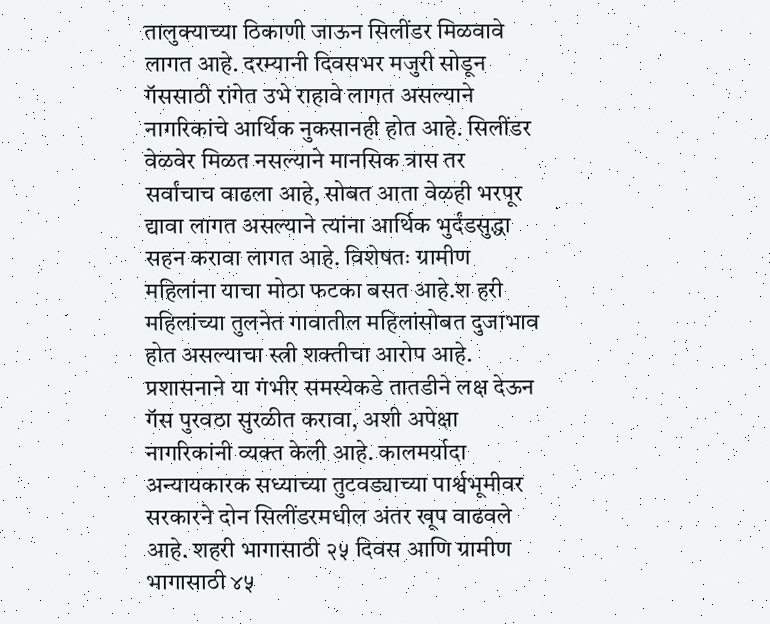तालुक्याच्या ठिकाणी जाऊन सिलींडर मिळवावे लागत आहे. दरम्यानी दिवसभर मजुरी सोडून गॅससाठी रांगेत उभे राहावे लागत असल्याने नागरिकांचे आर्थिक नुकसानही होत आहे. सिलींडर वेळवेर मिळत नसल्याने मानसिक त्रास तर सर्वांचाच वाढला आहे, सोबत आता वेळही भरपूर द्यावा लागत असल्याने त्यांना आर्थिक भुर्दंडसुद्धा सहन करावा लागत आहे. विशेषतः ग्रामीण महिलांना याचा मोठा फटका बसत आहे.श हरी महिलांच्या तुलनेत गावातील महिलांसोबत दुजाभाव होत असल्याचा स्त्री शक्तीचा आरोप आहे. प्रशासनाने या गंभीर समस्येकडे तातडीने लक्ष देऊन गॅस पुरवठा सुरळीत करावा, अशी अपेक्षा नागरिकांनी व्यक्त केली आहे. कालमर्यादा अन्यायकारक सध्याच्या तुटवड्याच्या पार्श्वभूमीवर सरकारने दोन सिलींडरमधील अंतर खूप वाढवले आहे. शहरी भागासाठी २५ दिवस आणि ग्रामीण भागासाठी ४५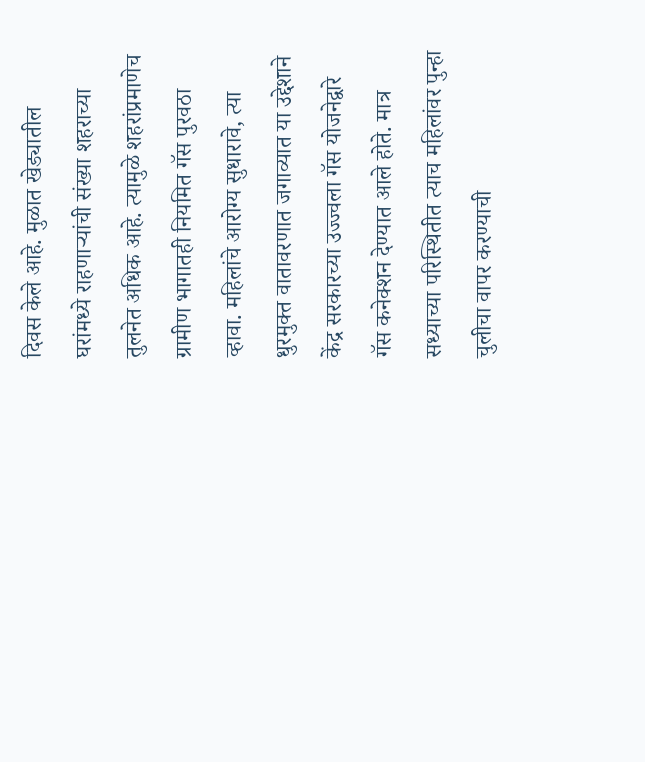दिवस केले आहे. मुळात खेड्यातील घरांमध्ये राहणाऱ्यांची संख्या शहराच्या तुलनेत अधिक आहे. त्यामुळे शहरांप्रमाणेच ग्रामीण भागातही नियमित गॅस पुरवठा व्हावा. महिलांचे आरोग्य सुधारावे, त्या धुरमुक्त वातावरणात जगाव्यात या उद्देशाने केंद्र सरकारच्या उज्ज्वला गॅस योजनेद्वारे गॅस कनेक्शन देण्यात आले होते. मात्र सध्याच्या परिस्थितीत त्याच महिलांवर पुन्हा चुलीचा वापर करण्याची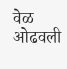वेळ ओढवली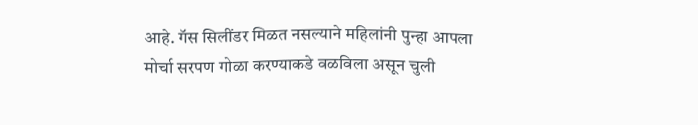आहे. गॅस सिलींडर मिळत नसल्याने महिलांनी पुन्हा आपला मोर्चा सरपण गोळा करण्याकडे वळविला असून चुली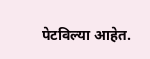पेटविल्या आहेत.